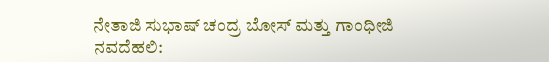ನೇತಾಜಿ ಸುಭಾಷ್ ಚಂದ್ರ ಬೋಸ್ ಮತ್ತು ಗಾಂಧೀಜಿ
ನವದೆಹಲಿ: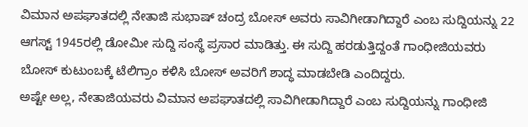ವಿಮಾನ ಅಪಘಾತದಲ್ಲಿ ನೇತಾಜಿ ಸುಭಾಷ್ ಚಂದ್ರ ಬೋಸ್ ಅವರು ಸಾವಿಗೀಡಾಗಿದ್ದಾರೆ ಎಂಬ ಸುದ್ದಿಯನ್ನು 22 ಆಗಸ್ಟ್ 1945ರಲ್ಲಿ ಡೋಮೀ ಸುದ್ದಿ ಸಂಸ್ಥೆ ಪ್ರಸಾರ ಮಾಡಿತ್ತು. ಈ ಸುದ್ದಿ ಹರಡುತ್ತಿದ್ದಂತೆ ಗಾಂಧೀಜಿಯವರು ಬೋಸ್ ಕುಟುಂಬಕ್ಕೆ ಟೆಲಿಗ್ರಾಂ ಕಳಿಸಿ ಬೋಸ್ ಅವರಿಗೆ ಶಾದ್ಧ ಮಾಡಬೇಡಿ ಎಂದಿದ್ದರು.
ಅಷ್ಟೇ ಅಲ್ಲ, ನೇತಾಜಿಯವರು ವಿಮಾನ ಅಪಘಾತದಲ್ಲಿ ಸಾವಿಗೀಡಾಗಿದ್ದಾರೆ ಎಂಬ ಸುದ್ದಿಯನ್ನು ಗಾಂಧೀಜಿ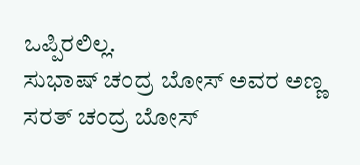ಒಪ್ಪಿರಲಿಲ್ಲ.
ಸುಭಾಷ್ ಚಂದ್ರ ಬೋಸ್ ಅವರ ಅಣ್ಣ ಸರತ್ ಚಂದ್ರ ಬೋಸ್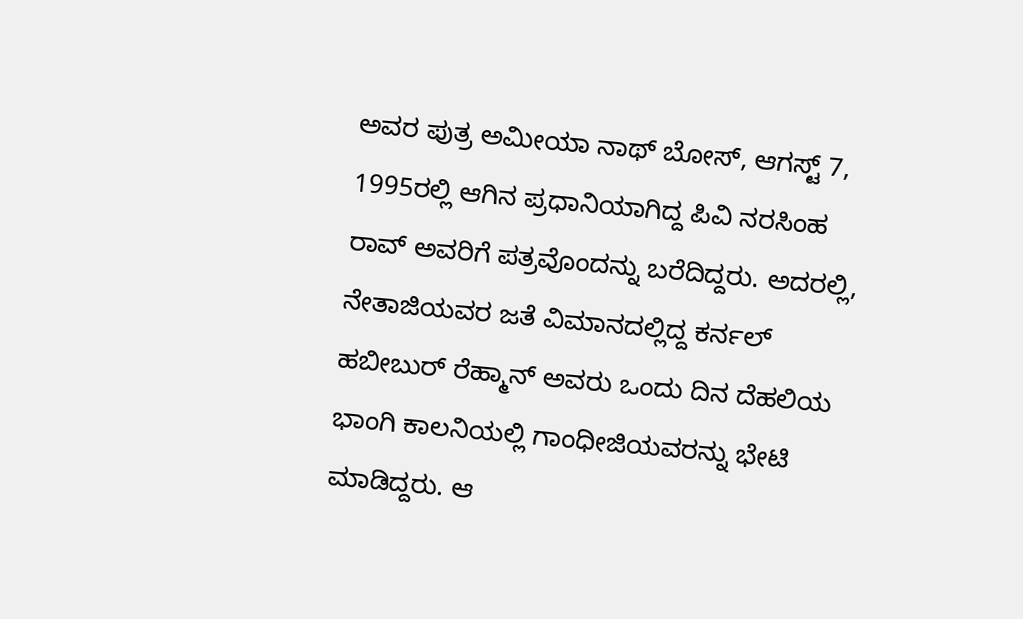ಅವರ ಪುತ್ರ ಅಮೀಯಾ ನಾಥ್ ಬೋಸ್, ಆಗಸ್ಟ್ 7, 1995ರಲ್ಲಿ ಆಗಿನ ಪ್ರಧಾನಿಯಾಗಿದ್ದ ಪಿವಿ ನರಸಿಂಹ ರಾವ್ ಅವರಿಗೆ ಪತ್ರವೊಂದನ್ನು ಬರೆದಿದ್ದರು. ಅದರಲ್ಲಿ, ನೇತಾಜಿಯವರ ಜತೆ ವಿಮಾನದಲ್ಲಿದ್ದ ಕರ್ನಲ್ ಹಬೀಬುರ್ ರೆಹ್ಮಾನ್ ಅವರು ಒಂದು ದಿನ ದೆಹಲಿಯ ಭಾಂಗಿ ಕಾಲನಿಯಲ್ಲಿ ಗಾಂಧೀಜಿಯವರನ್ನು ಭೇಟಿ ಮಾಡಿದ್ದರು. ಆ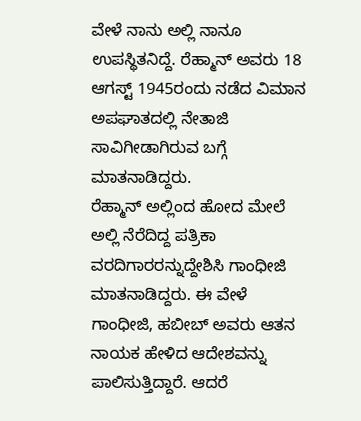ವೇಳೆ ನಾನು ಅಲ್ಲಿ ನಾನೂ ಉಪಸ್ಥಿತನಿದ್ದೆ. ರೆಹ್ಮಾನ್ ಅವರು 18 ಆಗಸ್ಟ್ 1945ರಂದು ನಡೆದ ವಿಮಾನ ಅಪಘಾತದಲ್ಲಿ ನೇತಾಜಿ ಸಾವಿಗೀಡಾಗಿರುವ ಬಗ್ಗೆ ಮಾತನಾಡಿದ್ದರು.
ರೆಹ್ಮಾನ್ ಅಲ್ಲಿಂದ ಹೋದ ಮೇಲೆ ಅಲ್ಲಿ ನೆರೆದಿದ್ದ ಪತ್ರಿಕಾ ವರದಿಗಾರರನ್ನುದ್ದೇಶಿಸಿ ಗಾಂಧೀಜಿ ಮಾತನಾಡಿದ್ದರು. ಈ ವೇಳೆ ಗಾಂಧೀಜಿ, ಹಬೀಬ್ ಅವರು ಆತನ ನಾಯಕ ಹೇಳಿದ ಆದೇಶವನ್ನು ಪಾಲಿಸುತ್ತಿದ್ದಾರೆ. ಆದರೆ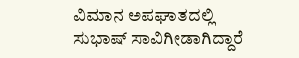ವಿಮಾನ ಅಪಘಾತದಲ್ಲಿ ಸುಭಾಷ್ ಸಾವಿಗೀಡಾಗಿದ್ದಾರೆ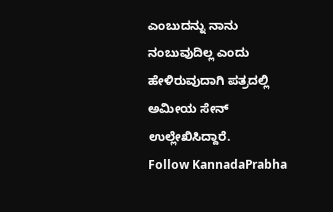ಎಂಬುದನ್ನು ನಾನು ನಂಬುವುದಿಲ್ಲ ಎಂದು ಹೇಳಿರುವುದಾಗಿ ಪತ್ರದಲ್ಲಿ ಅಮೀಯ ಸೇನ್ ಉಲ್ಲೇಖಿಸಿದ್ದಾರೆ.
Follow KannadaPrabha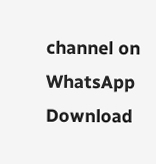channel on WhatsApp
Download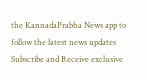the KannadaPrabha News app to follow the latest news updates
Subscribe and Receive exclusive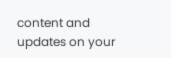content and updates on your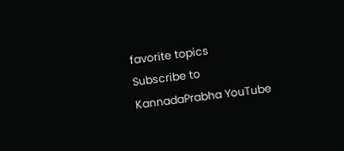favorite topics
Subscribe to KannadaPrabha YouTube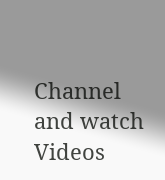Channel and watch Videos